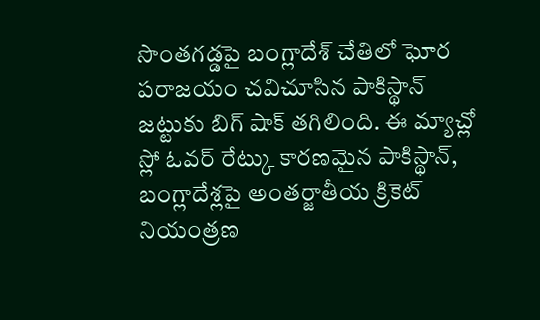సొంతగడ్డపై బంగ్లాదేశ్ చేతిలో ఘోర పరాజయం చవిచూసిన పాకిస్థాన్ జట్టుకు బిగ్ షాక్ తగిలింది. ఈ మ్యాచ్లో స్లో ఓవర్ రేట్కు కారణమైన పాకిస్థాన్, బంగ్లాదేశ్లపై అంతర్జాతీయ క్రికెట్ నియంత్రణ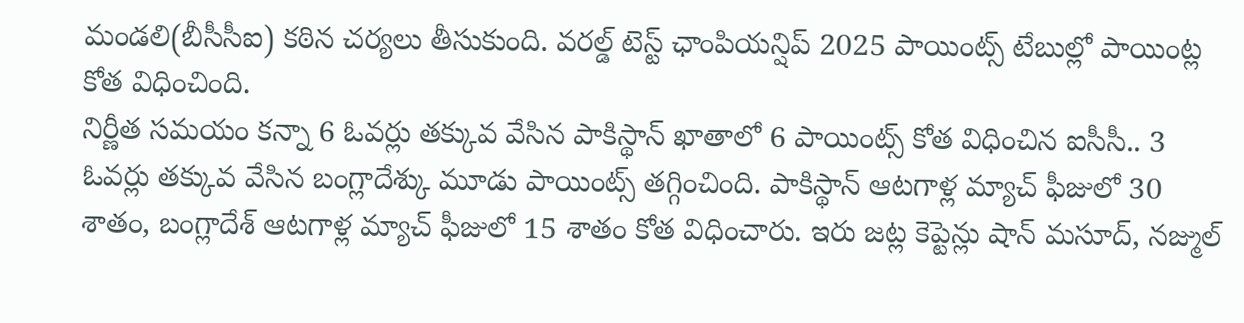మండలి(బీసీసీఐ) కఠిన చర్యలు తీసుకుంది. వరల్డ్ టెస్ట్ ఛాంపియన్షిప్ 2025 పాయింట్స్ టేబుల్లో పాయింట్ల కోత విధించింది.
నిర్ణీత సమయం కన్నా 6 ఓవర్లు తక్కువ వేసిన పాకిస్థాన్ ఖాతాలో 6 పాయింట్స్ కోత విధించిన ఐసీసీ.. 3 ఓవర్లు తక్కువ వేసిన బంగ్లాదేశ్కు మూడు పాయింట్స్ తగ్గించింది. పాకిస్థాన్ ఆటగాళ్ల మ్యాచ్ ఫీజులో 30 శాతం, బంగ్లాదేశ్ ఆటగాళ్ల మ్యాచ్ ఫీజులో 15 శాతం కోత విధించారు. ఇరు జట్ల కెప్టెన్లు షాన్ మసూద్, నజ్ముల్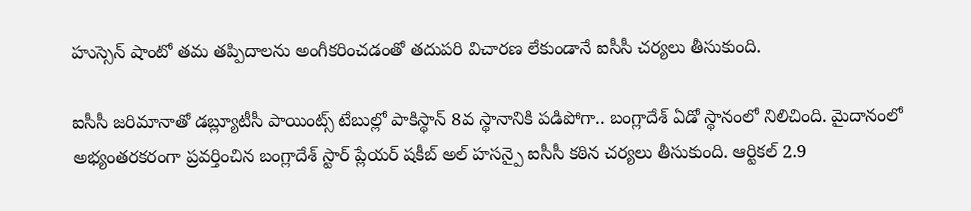హుస్సెన్ షాంటో తమ తప్పిదాలను అంగీకరించడంతో తదుపరి విచారణ లేకుండానే ఐసీసీ చర్యలు తీసుకుంది.

ఐసీసీ జరిమానాతో డబ్ల్యూటీసీ పాయింట్స్ టేబుల్లో పాకిస్థాన్ 8వ స్థానానికి పడిపోగా.. బంగ్లాదేశ్ ఏడో స్థానంలో నిలిచింది. మైదానంలో అభ్యంతరకరంగా ప్రవర్తించిన బంగ్లాదేశ్ స్టార్ ప్లేయర్ షకీబ్ అల్ హసన్పై ఐసీసీ కఠిన చర్యలు తీసుకుంది. ఆర్టికల్ 2.9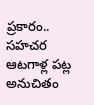ప్రకారం.. సహచర ఆటగాళ్ల పట్ల అనుచితం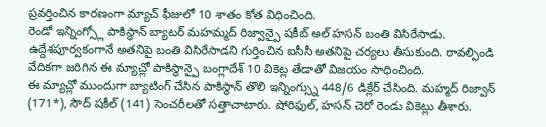ప్రవర్తించిన కారణంగా మ్యాచ్ ఫీజులో 10 శాతం కోత విధించింది.
రెండో ఇన్నింగ్స్లో పాకిస్థాన్ బ్యాటర్ మహమ్మద్ రిజ్వాన్పై షకీబ్ అల్ హసన్ బంతి విసిరేసాడు. ఉద్దేశపూర్వకంగానే అతనిపై బంతి విసిరేసాడని గుర్తించిన ఐసీసీ అతనిపై చర్యలు తీసుకుంది. రావల్పిండి వేదికగా జరిగిన ఈ మ్యాచ్లో పాకిస్థాన్పై బంగ్లాదేశ్ 10 వికెట్ల తేడాతో విజయం సాధించింది.
ఈ మ్యాచ్లో ముందుగా బ్యాటింగ్ చేసిన పాకిస్థాన్ తొలి ఇన్నింగ్స్ను 448/6 డిక్లేర్ చేసింది. మహ్మద్ రిజ్వాన్ (171*), సౌద్ షకీల్ (141) సెంచరీలతో సత్తాచాటారు. షోరిఫుల్, హసన్ చెరో రెండు వికెట్లు తీశారు.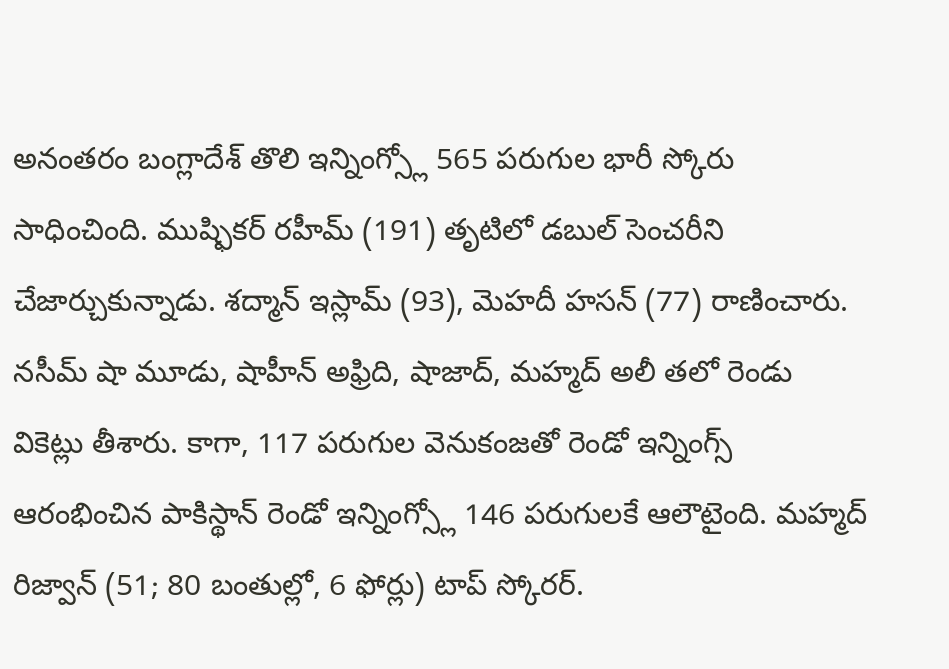అనంతరం బంగ్లాదేశ్ తొలి ఇన్నింగ్స్లో 565 పరుగుల భారీ స్కోరు సాధించింది. ముష్ఫికర్ రహీమ్ (191) తృటిలో డబుల్ సెంచరీని చేజార్చుకున్నాడు. శద్మాన్ ఇస్లామ్ (93), మెహదీ హసన్ (77) రాణించారు.
నసీమ్ షా మూడు, షాహీన్ అఫ్రిది, షాజాద్, మహ్మద్ అలీ తలో రెండు వికెట్లు తీశారు. కాగా, 117 పరుగుల వెనుకంజతో రెండో ఇన్నింగ్స్ ఆరంభించిన పాకిస్థాన్ రెండో ఇన్నింగ్స్లో 146 పరుగులకే ఆలౌటైంది. మహ్మద్ రిజ్వాన్ (51; 80 బంతుల్లో, 6 ఫోర్లు) టాప్ స్కోరర్.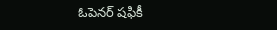ఓపెనర్ షఫికీ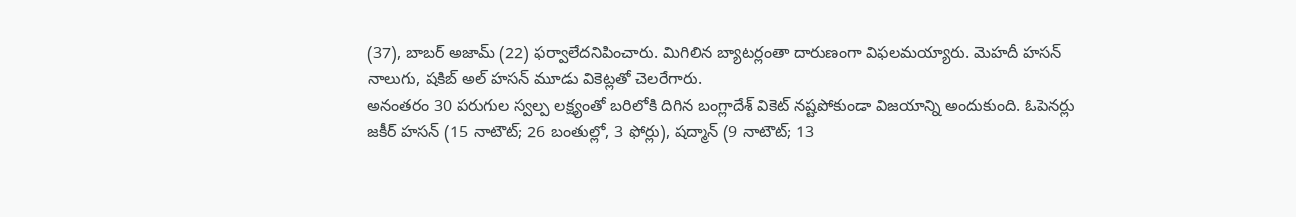(37), బాబర్ అజామ్ (22) ఫర్వాలేదనిపించారు. మిగిలిన బ్యాటర్లంతా దారుణంగా విఫలమయ్యారు. మెహదీ హసన్ నాలుగు, షకిబ్ అల్ హసన్ మూడు వికెట్లతో చెలరేగారు.
అనంతరం 30 పరుగుల స్వల్ప లక్ష్యంతో బరిలోకి దిగిన బంగ్లాదేశ్ వికెట్ నష్టపోకుండా విజయాన్ని అందుకుంది. ఓపెనర్లు జకీర్ హసన్ (15 నాటౌట్; 26 బంతుల్లో, 3 ఫోర్లు), షద్మాన్ (9 నాటౌట్; 13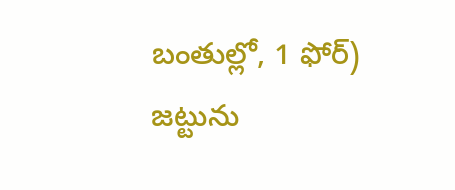బంతుల్లో, 1 ఫోర్) జట్టును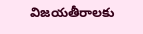విజయతీరాలకు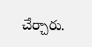చేర్చారు.